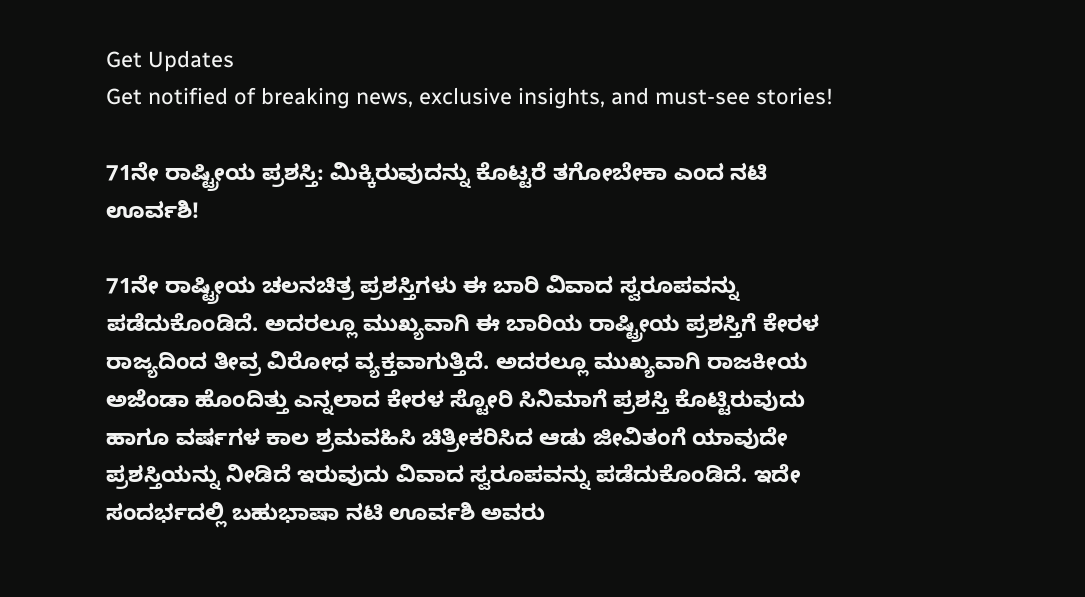Get Updates
Get notified of breaking news, exclusive insights, and must-see stories!

71ನೇ ರಾಷ್ಟ್ರೀಯ ಪ್ರಶಸ್ತಿ: ಮಿಕ್ಕಿರುವುದನ್ನು ಕೊಟ್ಟರೆ ತಗೋಬೇಕಾ ಎಂದ ನಟಿ ಊರ್ವಶಿ!

71ನೇ ರಾಷ್ಟ್ರೀಯ ಚಲನಚಿತ್ರ ಪ್ರಶಸ್ತಿಗಳು ಈ ಬಾರಿ ವಿವಾದ ಸ್ವರೂಪವನ್ನು ಪಡೆದುಕೊಂಡಿದೆ. ಅದರಲ್ಲೂ ಮುಖ್ಯವಾಗಿ ಈ ಬಾರಿಯ ರಾಷ್ಟ್ರೀಯ ಪ್ರಶಸ್ತಿಗೆ ಕೇರಳ ರಾಜ್ಯದಿಂದ ತೀವ್ರ ವಿರೋಧ ವ್ಯಕ್ತವಾಗುತ್ತಿದೆ. ಅದರಲ್ಲೂ ಮುಖ್ಯವಾಗಿ ರಾಜಕೀಯ ಅಜೆಂಡಾ ಹೊಂದಿತ್ತು ಎನ್ನಲಾದ ಕೇರಳ ಸ್ಟೋರಿ ಸಿನಿಮಾಗೆ ಪ್ರಶಸ್ತಿ ಕೊಟ್ಟಿರುವುದು ಹಾಗೂ ವರ್ಷಗಳ ಕಾಲ ಶ್ರಮವಹಿಸಿ ಚಿತ್ರೀಕರಿಸಿದ ಆಡು ಜೀವಿತಂಗೆ ಯಾವುದೇ ಪ್ರಶಸ್ತಿಯನ್ನು ನೀಡಿದೆ ಇರುವುದು ವಿವಾದ ಸ್ವರೂಪವನ್ನು ಪಡೆದುಕೊಂಡಿದೆ. ಇದೇ ಸಂದರ್ಭದಲ್ಲಿ ಬಹುಭಾಷಾ ನಟಿ ಊರ್ವಶಿ ಅವರು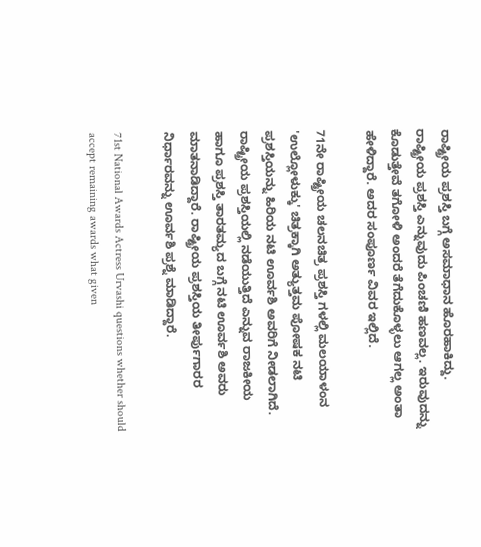ರಾಷ್ಟ್ರೀಯ ಪ್ರಶಸ್ತಿ ಬಗ್ಗೆ ಅಸಮಾಧಾನ ಹೊರಹಾಕಿದ್ದು. ರಾಷ್ಟ್ರೀಯ ಪ್ರಶಸ್ತಿ ಎನ್ನುವುದು ಪಿಂಚಣಿ ಹಣವಲ್ಲ. ಇರುವುದನ್ನು ಕೊಡುತ್ತೇವೆ ತಗೋಳಿ ಅಂದರೆ ತೆಗೆದುಕೊಳ್ಳಲು ಆಗಲ್ಲ ಅಂತಾ ಹೇಳಿದ್ದಾರೆ. ಅದರ ಸಂಪೂರ್ಣ ವಿವರ ಇಲ್ಲಿದೆ.

71ನೇ ರಾಷ್ಟ್ರೀಯ ಚಲನಚಿತ್ರ ಪ್ರಶಸ್ತಿ ಗಳಲ್ಲಿ ಮಲಯಾಳಂನ 'ಉಲ್ಲೋಳುಕ್ಕು' ಚಿತ್ರಕ್ಕಾಗಿ ಅತ್ಯುತ್ತಮ ಪೋಷಕ ನಟಿ ಪ್ರಶಸ್ತಿಯನ್ನು ಹಿರಿಯ ನಟಿ ಊರ್ವಶಿ ಅವರಿಗೆ ನೀಡಲಾಗಿದೆ. ರಾಷ್ಟ್ರೀಯ ಪ್ರಶಸ್ತಿಯಲ್ಲಿ ನಡೆಯುತ್ತಿದೆ ಎನ್ನುವ ರಾಜಕೀಯ ಹಾಗೂ ಪ್ರಶಸ್ತಿ ತಾರತಮ್ಯದ ಬಗ್ಗೆ ನಟಿ ಊರ್ವಶಿ ಅವರು ಮಾತನಾಡಿದ್ದಾರೆ. ರಾಷ್ಟ್ರೀಯ ಪ್ರಶಸ್ತಿಯ ತೀರ್ಪುಗಾರರ ನಿರ್ಧಾರವನ್ನು ಊರ್ವಶಿ ಪ್ರಶ್ನೆ ಮಾಡಿದ್ದಾರೆ.

71st National Awards Actress Urvashi questions whether should accept remaining awards what given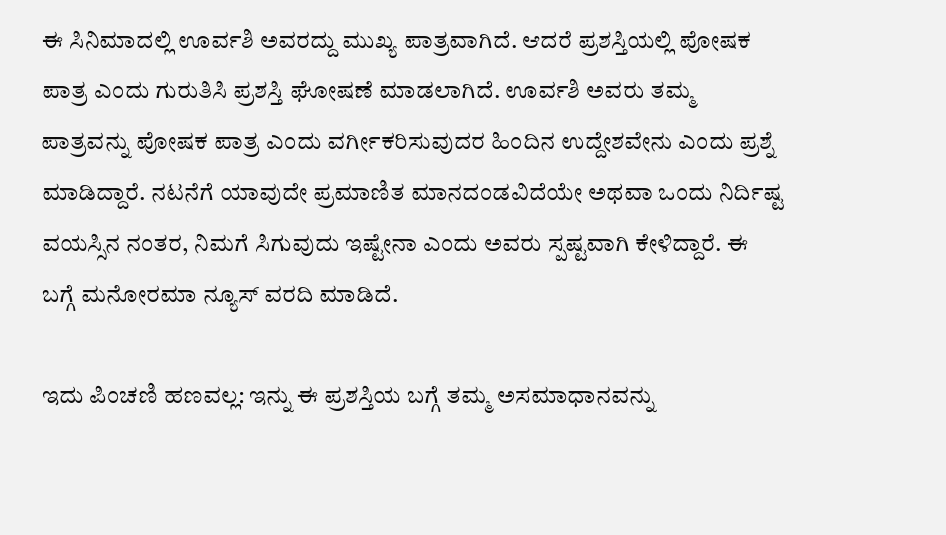ಈ ಸಿನಿಮಾದಲ್ಲಿ ಊರ್ವಶಿ ಅವರದ್ದು ಮುಖ್ಯ ಪಾತ್ರವಾಗಿದೆ. ಆದರೆ ಪ್ರಶಸ್ತಿಯಲ್ಲಿ ಪೋಷಕ ಪಾತ್ರ ಎಂದು ಗುರುತಿಸಿ ಪ್ರಶಸ್ತಿ ಘೋಷಣೆ ಮಾಡಲಾಗಿದೆ. ಊರ್ವಶಿ ಅವರು ತಮ್ಮ ಪಾತ್ರವನ್ನು ಪೋಷಕ ಪಾತ್ರ ಎಂದು ವರ್ಗೀಕರಿಸುವುದರ ಹಿಂದಿನ ಉದ್ದೇಶವೇನು ಎಂದು ಪ್ರಶ್ನೆ ಮಾಡಿದ್ದಾರೆ. ನಟನೆಗೆ ಯಾವುದೇ ಪ್ರಮಾಣಿತ ಮಾನದಂಡವಿದೆಯೇ ಅಥವಾ ಒಂದು ನಿರ್ದಿಷ್ಟ ವಯಸ್ಸಿನ ನಂತರ, ನಿಮಗೆ ಸಿಗುವುದು ಇಷ್ಟೇನಾ ಎಂದು ಅವರು ಸ್ಪಷ್ಟವಾಗಿ ಕೇಳಿದ್ದಾರೆ. ಈ ಬಗ್ಗೆ ಮನೋರಮಾ ನ್ಯೂಸ್ ವರದಿ ಮಾಡಿದೆ.

ಇದು ಪಿಂಚಣಿ ಹಣವಲ್ಲ: ಇನ್ನು ಈ ಪ್ರಶಸ್ತಿಯ ಬಗ್ಗೆ ತಮ್ಮ ಅಸಮಾಧಾನವನ್ನು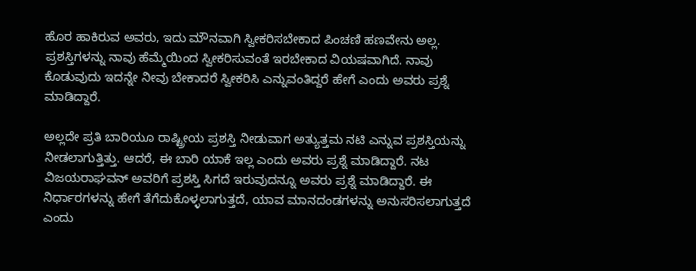ಹೊರ ಹಾಕಿರುವ ಅವರು, ಇದು ಮೌನವಾಗಿ ಸ್ವೀಕರಿಸಬೇಕಾದ ಪಿಂಚಣಿ ಹಣವೇನು ಅಲ್ಲ. ಪ್ರಶಸ್ತಿಗಳನ್ನು ನಾವು ಹೆಮ್ಮೆಯಿಂದ ಸ್ವೀಕರಿಸುವಂತೆ ಇರಬೇಕಾದ ವಿಯಷವಾಗಿದೆ. ನಾವು ಕೊಡುವುದು ಇದನ್ನೇ ನೀವು ಬೇಕಾದರೆ ಸ್ವೀಕರಿಸಿ ಎನ್ನುವಂತಿದ್ದರೆ ಹೇಗೆ ಎಂದು ಅವರು ಪ್ರಶ್ನೆ ಮಾಡಿದ್ದಾರೆ.

ಅಲ್ಲದೇ ಪ್ರತಿ ಬಾರಿಯೂ ರಾಷ್ಟ್ರೀಯ ಪ್ರಶಸ್ತಿ ನೀಡುವಾಗ ಅತ್ಯುತ್ತಮ ನಟಿ ಎನ್ನುವ ಪ್ರಶಸ್ತಿಯನ್ನು ನೀಡಲಾಗುತ್ತಿತ್ತು. ಆದರೆ, ಈ ಬಾರಿ ಯಾಕೆ ಇಲ್ಲ ಎಂದು ಅವರು ಪ್ರಶ್ನೆ ಮಾಡಿದ್ದಾರೆ. ನಟ ವಿಜಯರಾಘವನ್ ಅವರಿಗೆ ಪ್ರಶಸ್ತಿ ಸಿಗದೆ ಇರುವುದನ್ನೂ ಅವರು ಪ್ರಶ್ನೆ ಮಾಡಿದ್ದಾರೆ. ಈ ನಿರ್ಧಾರಗಳನ್ನು ಹೇಗೆ ತೆಗೆದುಕೊಳ್ಳಲಾಗುತ್ತದೆ, ಯಾವ ಮಾನದಂಡಗಳನ್ನು ಅನುಸರಿಸಲಾಗುತ್ತದೆ ಎಂದು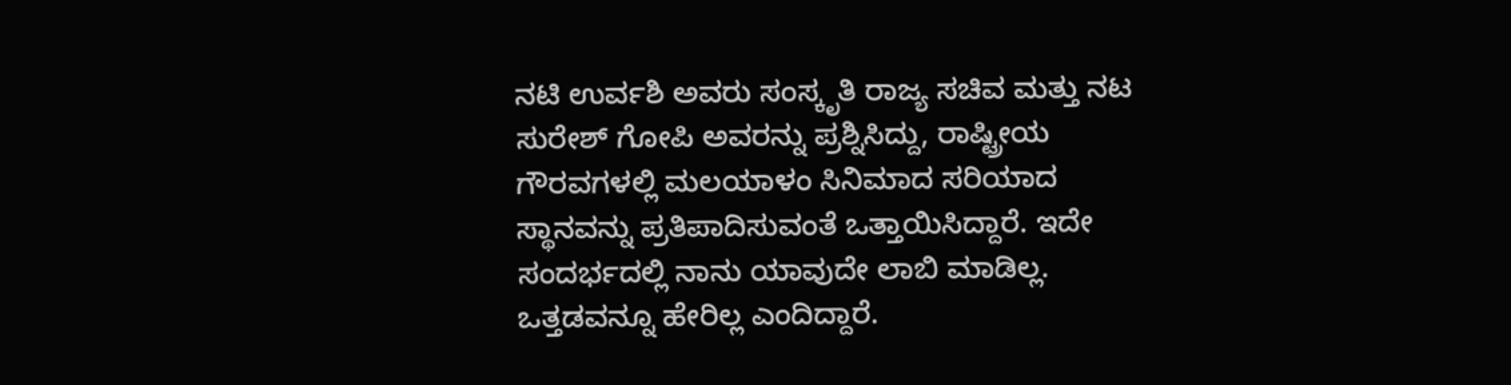ನಟಿ ಉರ್ವಶಿ ಅವರು ಸಂಸ್ಕೃತಿ ರಾಜ್ಯ ಸಚಿವ ಮತ್ತು ನಟ ಸುರೇಶ್ ಗೋಪಿ ಅವರನ್ನು ಪ್ರಶ್ನಿಸಿದ್ದು, ರಾಷ್ಟ್ರೀಯ ಗೌರವಗಳಲ್ಲಿ ಮಲಯಾಳಂ ಸಿನಿಮಾದ ಸರಿಯಾದ ಸ್ಥಾನವನ್ನು ಪ್ರತಿಪಾದಿಸುವಂತೆ ಒತ್ತಾಯಿಸಿದ್ದಾರೆ. ಇದೇ ಸಂದರ್ಭದಲ್ಲಿ ನಾನು ಯಾವುದೇ ಲಾಬಿ ಮಾಡಿಲ್ಲ. ಒತ್ತಡವನ್ನೂ ಹೇರಿಲ್ಲ ಎಂದಿದ್ದಾರೆ.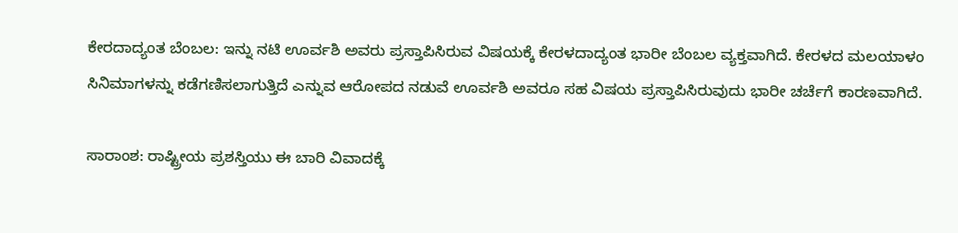ಕೇರದಾದ್ಯಂತ ಬೆಂಬಲ: ಇನ್ನು ನಟಿ ಊರ್ವಶಿ ಅವರು ಪ್ರಸ್ತಾಪಿಸಿರುವ ವಿಷಯಕ್ಕೆ ಕೇರಳದಾದ್ಯಂತ ಭಾರೀ ಬೆಂಬಲ ವ್ಯಕ್ತವಾಗಿದೆ. ಕೇರಳದ ಮಲಯಾಳಂ ಸಿನಿಮಾಗಳನ್ನು ಕಡೆಗಣಿಸಲಾಗುತ್ತಿದೆ ಎನ್ನುವ ಆರೋಪದ ನಡುವೆ ಊರ್ವಶಿ ಅವರೂ ಸಹ ವಿಷಯ ಪ್ರಸ್ತಾಪಿಸಿರುವುದು ಭಾರೀ ಚರ್ಚೆಗೆ ಕಾರಣವಾಗಿದೆ.

ಸಾರಾಂಶ: ರಾಷ್ಟ್ರೀಯ ಪ್ರಶಸ್ತಿಯು ಈ ಬಾರಿ ವಿವಾದಕ್ಕೆ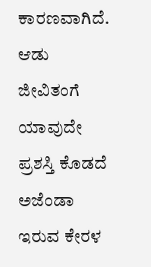ಕಾರಣವಾಗಿದೆ. ಆಡು ಜೀವಿತಂಗೆ ಯಾವುದೇ ಪ್ರಶಸ್ತಿ ಕೊಡದೆ ಅಜೆಂಡಾ ಇರುವ ಕೇರಳ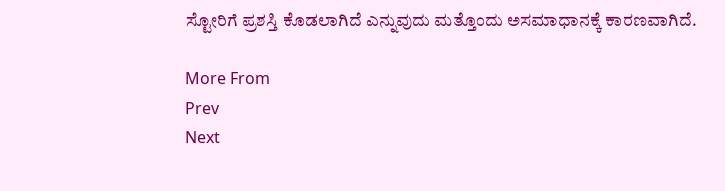ಸ್ಟೋರಿಗೆ ಪ್ರಶಸ್ತಿ ಕೊಡಲಾಗಿದೆ ಎನ್ನುವುದು ಮತ್ತೊಂದು ಅಸಮಾಧಾನಕ್ಕೆ ಕಾರಣವಾಗಿದೆ.

More From
Prev
Next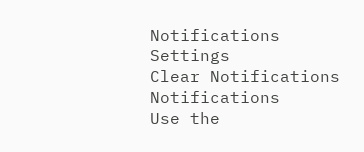Notifications
Settings
Clear Notifications
Notifications
Use the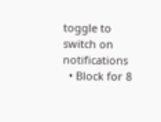toggle to switch on notifications
  • Block for 8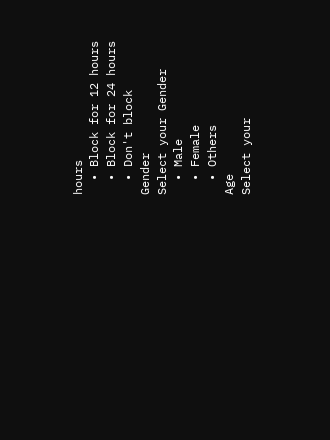hours
  • Block for 12 hours
  • Block for 24 hours
  • Don't block
Gender
Select your Gender
  • Male
  • Female
  • Others
Age
Select your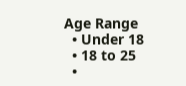Age Range
  • Under 18
  • 18 to 25
  •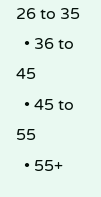26 to 35
  • 36 to 45
  • 45 to 55
  • 55+